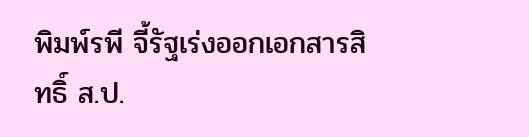พิมพ์รพี จี้รัฐเร่งออกเอกสารสิทธิ์ ส.ป.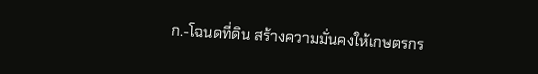ก.-โฉนดที่ดิน สร้างความมั่นคงให้เกษตรกร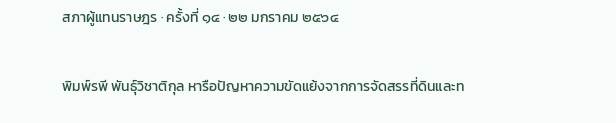สภาผู้แทนราษฎร · ครั้งที่ ๑๔ · ๒๒ มกราคม ๒๕๖๔

พิมพ์รพี พันธุ์วิชาติกุล หารือปัญหาความขัดแย้งจากการจัดสรรที่ดินและท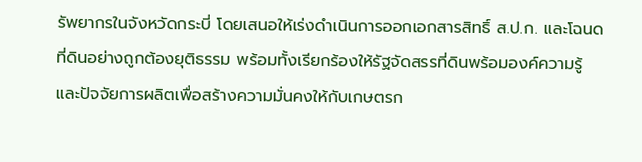รัพยากรในจังหวัดกระบี่ โดยเสนอให้เร่งดำเนินการออกเอกสารสิทธิ์ ส.ป.ก. และโฉนดที่ดินอย่างถูกต้องยุติธรรม พร้อมทั้งเรียกร้องให้รัฐจัดสรรที่ดินพร้อมองค์ความรู้และปัจจัยการผลิตเพื่อสร้างความมั่นคงให้กับเกษตรก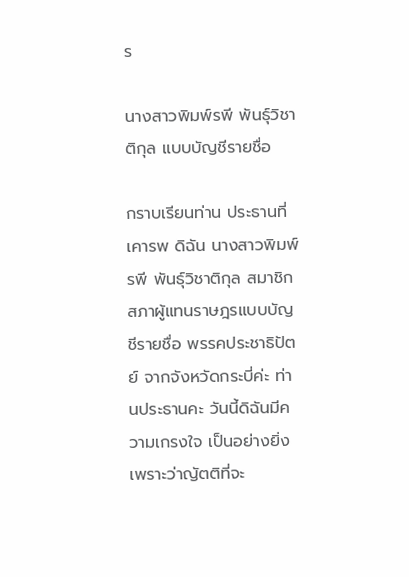ร

นางสาวพิมพ์รพี พันธุ์วิชาติกุล แบบบัญชีรายชื่อ

กราบเรียนท่าน ประธานที่เคารพ ดิฉัน นางสาวพิมพ์รพี พันธุ์วิชาติกุล สมาชิกสภาผู้แทนราษฎรแบบบัญชีรายชื่อ พรรคประชาธิปัตย์ จากจังหวัดกระบี่ค่ะ ท่านประธานคะ วันนี้ดิฉันมีความเกรงใจ เป็นอย่างยิ่ง เพราะว่าญัตติที่จะ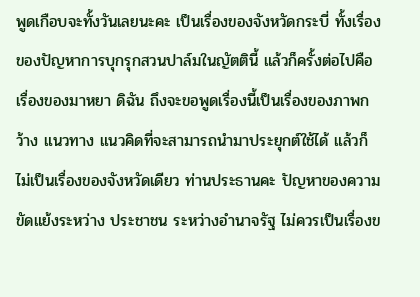พูดเกือบจะทั้งวันเลยนะคะ เป็นเรื่องของจังหวัดกระบี่ ทั้งเรื่องของปัญหาการบุกรุกสวนปาล์มในญัตตินี้ แล้วก็ครั้งต่อไปคือเรื่องของมาหยา ดิฉัน ถึงจะขอพูดเรื่องนี้เป็นเรื่องของภาพกว้าง แนวทาง แนวคิดที่จะสามารถนำมาประยุกต์ใช้ได้ แล้วก็ไม่เป็นเรื่องของจังหวัดเดียว ท่านประธานคะ ปัญหาของความขัดแย้งระหว่าง ประชาชน ระหว่างอำนาจรัฐ ไม่ควรเป็นเรื่องข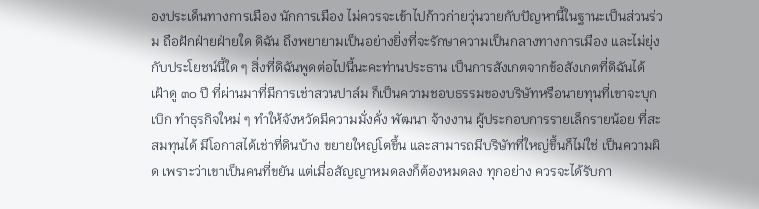องประเด็นทางการเมือง นักการเมือง ไม่ควรจะเข้าไปก้าวก่ายวุ่นวายกับปัญหานี้ในฐานะเป็นส่วนร่วม ถือฝักฝ่ายฝ่ายใด ดิฉัน ถึงพยายามเป็นอย่างยิ่งที่จะรักษาความเป็นกลางทางการเมือง และไม่ยุ่งกับประโยชน์นี้ใด ๆ สิ่งที่ดิฉันพูดต่อไปนี้นะคะท่านประธาน เป็นการสังเกตจากข้อสังเกตที่ดิฉันได้เฝ้าดู ๓๐ ปี ที่ผ่านมาที่มีการเช่าสวนปาล์ม ก็เป็นความชอบธรรมของบริษัทหรือนายทุนที่เขาจะบุกเบิก ทำธุรกิจใหม่ ๆ ทำให้จังหวัดมีความมั่งคั่ง พัฒนา จ้างงาน ผู้ประกอบการรายเล็กรายน้อย ที่สะสมทุนได้ มีโอกาสได้เช่าที่ดินบ้าง ขยายใหญ่โตขึ้น และสามารถมีบริษัทที่ใหญ่ขึ้นก็ไม่ใช่ เป็นความผิด เพราะว่าเขาเป็นคนที่ขยัน แต่เมื่อสัญญาหมดลงก็ต้องหมดลง ทุกอย่าง ควรจะได้รับกา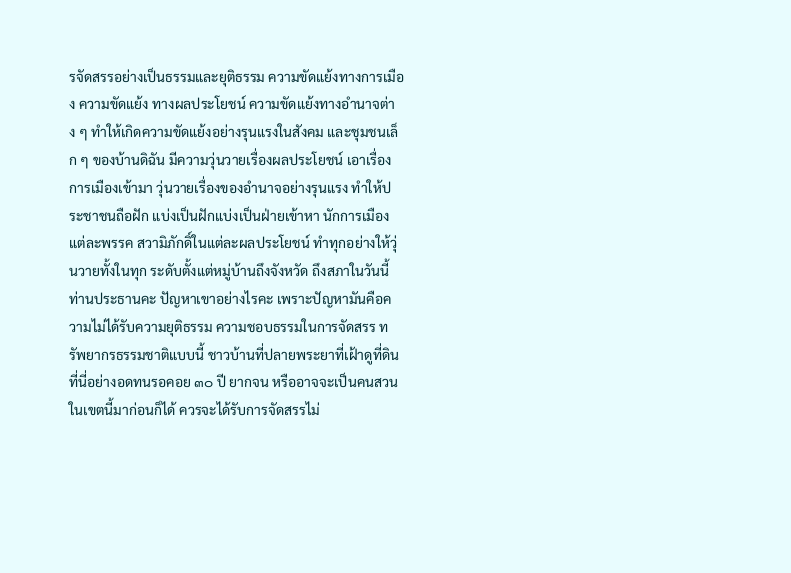รจัดสรรอย่างเป็นธรรมและยุติธรรม ความขัดแย้งทางการเมือง ความขัดแย้ง ทางผลประโยชน์ ความขัดแย้งทางอำนาจต่าง ๆ ทำให้เกิดความขัดแย้งอย่างรุนแรงในสังคม และชุมชนเล็ก ๆ ของบ้านดิฉัน มีความวุ่นวายเรื่องผลประโยชน์ เอาเรื่องการเมืองเข้ามา วุ่นวายเรื่องของอำนาจอย่างรุนแรง ทำให้ประชาชนถือฝัก แบ่งเป็นฝักแบ่งเป็นฝ่ายเข้าหา นักการเมืองแต่ละพรรค สวามิภักดิ์ในแต่ละผลประโยชน์ ทำทุกอย่างให้วุ่นวายทั้งในทุก ระดับตั้งแต่หมู่บ้านถึงจังหวัด ถึงสภาในวันนี้ท่านประธานคะ ปัญหาเขาอย่างไรคะ เพราะปัญหามันคือความไม่ได้รับความยุติธรรม ความชอบธรรมในการจัดสรร ทรัพยากรธรรมชาติแบบนี้ ชาวบ้านที่ปลายพระยาที่เฝ้าดูที่ดินที่นี่อย่างอดทนรอคอย ๓๐ ปี ยากจน หรืออาจจะเป็นคนสวนในเขตนี้มาก่อนก็ได้ ควรจะได้รับการจัดสรรไม่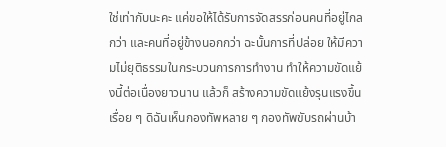ใช่เท่ากับนะคะ แค่ขอให้ได้รับการจัดสรรก่อนคนที่อยู่ไกลกว่า และคนที่อยู่ข้างนอกกว่า ฉะนั้นการที่ปล่อย ให้มีความไม่ยุติธรรมในกระบวนการการทำงาน ทำให้ความขัดแย้งนี้ต่อเนื่องยาวนาน แล้วก็ สร้างความขัดแย้งรุนแรงขึ้นเรื่อย ๆ ดิฉันเห็นกองทัพหลาย ๆ กองทัพขับรถผ่านบ้า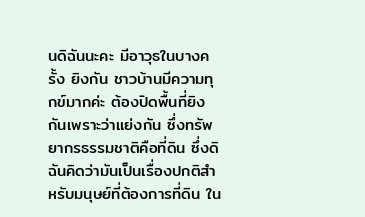นดิฉันนะคะ มีอาวุธในบางครั้ง ยิงกัน ชาวบ้านมีความทุกข์มากค่ะ ต้องปิดพื้นที่ยิงกันเพราะว่าแย่งกัน ซึ่งทรัพยากรธรรมชาติคือที่ดิน ซึ่งดิฉันคิดว่ามันเป็นเรื่องปกติสำหรับมนุษย์ที่ต้องการที่ดิน ใน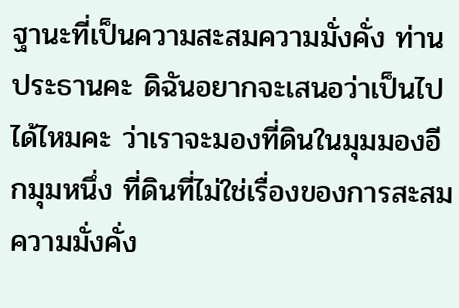ฐานะที่เป็นความสะสมความมั่งคั่ง ท่านประธานคะ ดิฉันอยากจะเสนอว่าเป็นไปได้ไหมคะ ว่าเราจะมองที่ดินในมุมมองอีกมุมหนึ่ง ที่ดินที่ไม่ใช่เรื่องของการสะสมความมั่งคั่ง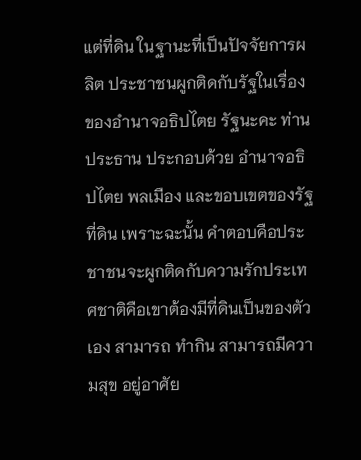แต่ที่ดิน ในฐานะที่เป็นปัจจัยการผลิต ประชาชนผูกติดกับรัฐในเรื่องของอำนาจอธิปไตย รัฐนะคะ ท่านประธาน ประกอบด้วย อำนาจอธิปไตย พลเมือง และขอบเขตของรัฐ ที่ดิน เพราะฉะนั้น คำตอบคือประชาชนจะผูกติดกับความรักประเทศชาติคือเขาต้องมีที่ดินเป็นของตัวเอง สามารถ ทำกิน สามารถมีความสุข อยู่อาศัย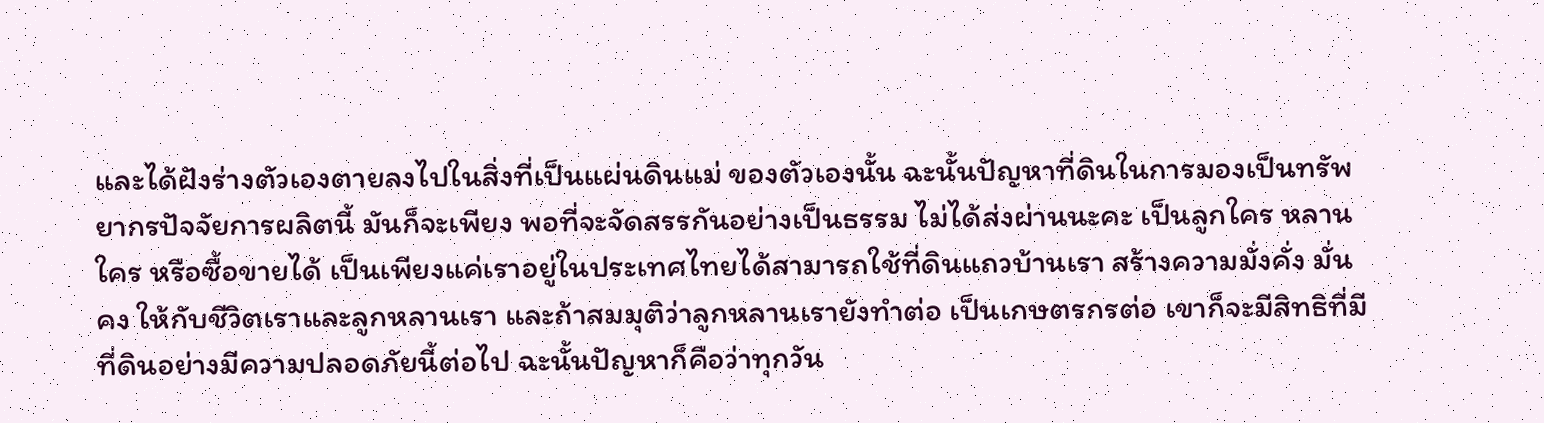และได้ฝังร่างตัวเองตายลงไปในสิ่งที่เป็นแผ่นดินแม่ ของตัวเองนั้น ฉะนั้นปัญหาที่ดินในการมองเป็นทรัพยากรปัจจัยการผลิตนี้ มันก็จะเพียง พอที่จะจัดสรรกันอย่างเป็นธรรม ไม่ได้ส่งผ่านนะคะ เป็นลูกใคร หลานใคร หรือซื้อขายได้ เป็นเพียงแค่เราอยู่ในประเทศไทยได้สามารถใช้ที่ดินแถวบ้านเรา สร้างความมั่งคั่ง มั่นคง ให้กับชีวิตเราและลูกหลานเรา และถ้าสมมุติว่าลูกหลานเรายังทำต่อ เป็นเกษตรกรต่อ เขาก็จะมีสิทธิที่มีที่ดินอย่างมีความปลอดภัยนี้ต่อไป ฉะนั้นปัญหาก็คือว่าทุกวัน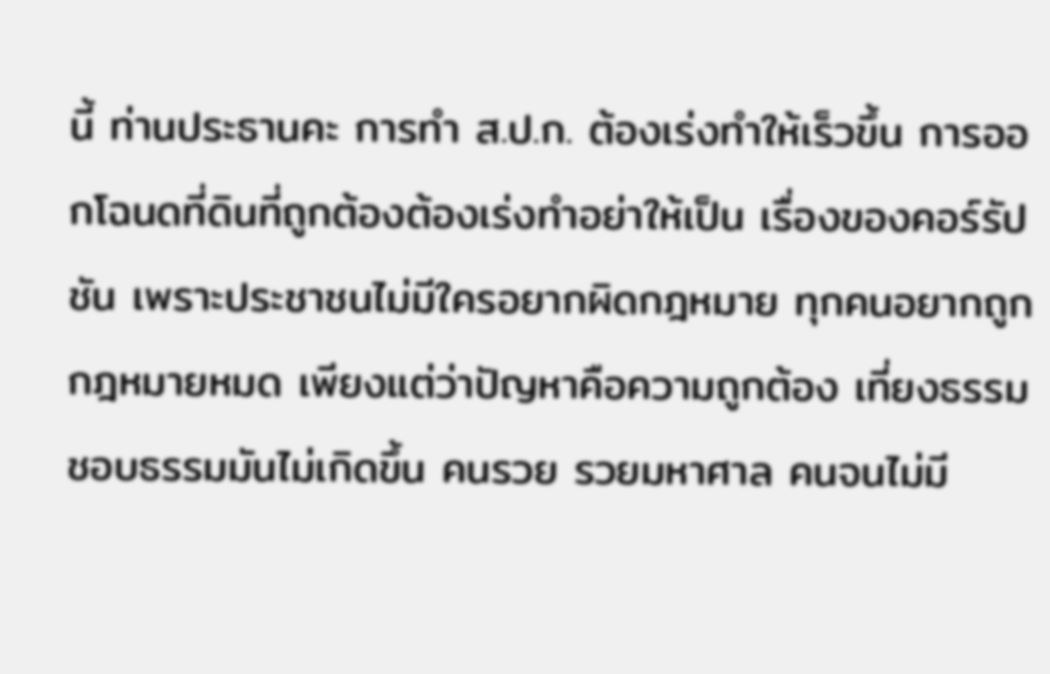นี้ ท่านประธานคะ การทำ ส.ป.ก. ต้องเร่งทำให้เร็วขึ้น การออกโฉนดที่ดินที่ถูกต้องต้องเร่งทำอย่าให้เป็น เรื่องของคอร์รัปชัน เพราะประชาชนไม่มีใครอยากผิดกฎหมาย ทุกคนอยากถูกกฎหมายหมด เพียงแต่ว่าปัญหาคือความถูกต้อง เที่ยงธรรม ชอบธรรมมันไม่เกิดขึ้น คนรวย รวยมหาศาล คนจนไม่มี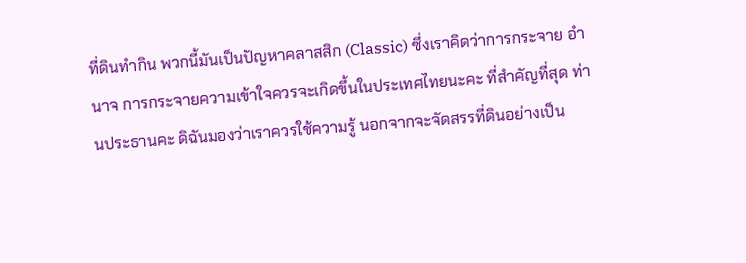ที่ดินทำกิน พวกนี้มันเป็นปัญหาคลาสสิก (Classic) ซึ่งเราคิดว่าการกระจาย อำนาจ การกระจายความเข้าใจควรจะเกิดขึ้นในประเทศไทยนะคะ ที่สำคัญที่สุด ท่านประธานคะ ดิฉันมองว่าเราควรใช้ความรู้ นอกจากจะจัดสรรที่ดินอย่างเป็น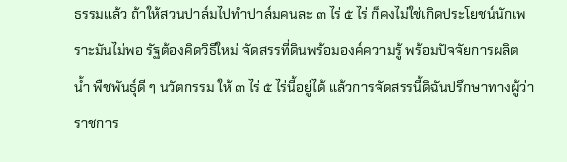ธรรมแล้ว ถ้าให้สวนปาล์มไปทำปาล์มคนละ ๓ ไร่ ๕ ไร่ ก็คงไม่ใช่เกิดประโยชน์นักเพราะมันไม่พอ รัฐต้องคิดวิธีใหม่ จัดสรรที่ดินพร้อมองค์ความรู้ พร้อมปัจจัยการผลิต น้ำ พืชพันธุ์ดี ๆ นวัตกรรม ให้ ๓ ไร่ ๕ ไร่นี้อยู่ได้ แล้วการจัดสรรนี้ดิฉันปรึกษาทางผู้ว่าราชการ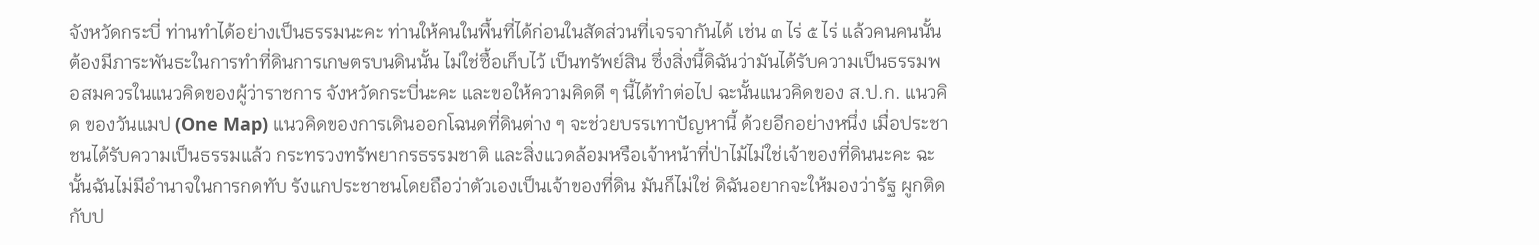จังหวัดกระบี่ ท่านทำได้อย่างเป็นธรรมนะคะ ท่านให้คนในพื้นที่ได้ก่อนในสัดส่วนที่เจรจากันได้ เช่น ๓ ไร่ ๕ ไร่ แล้วคนคนนั้นต้องมีภาระพันธะในการทำที่ดินการเกษตรบนดินนั้น ไม่ใช่ซื้อเก็บไว้ เป็นทรัพย์สิน ซึ่งสิ่งนี้ดิฉันว่ามันได้รับความเป็นธรรมพอสมควรในแนวคิดของผู้ว่าราชการ จังหวัดกระบี่นะคะ และขอให้ความคิดดี ๆ นี้ได้ทำต่อไป ฉะนั้นแนวคิดของ ส.ป.ก. แนวคิด ของวันแมป (One Map) แนวคิดของการเดินออกโฉนดที่ดินต่าง ๆ จะช่วยบรรเทาปัญหานี้ ด้วยอีกอย่างหนึ่ง เมื่อประชาชนได้รับความเป็นธรรมแล้ว กระทรวงทรัพยากรธรรมชาติ และสิ่งแวดล้อมหรือเจ้าหน้าที่ป่าไม้ไม่ใช่เจ้าของที่ดินนะคะ ฉะนั้นฉันไม่มีอำนาจในการกดทับ รังแกประชาชนโดยถือว่าตัวเองเป็นเจ้าของที่ดิน มันก็ไม่ใช่ ดิฉันอยากจะให้มองว่ารัฐ ผูกติดกับป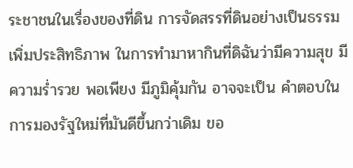ระชาชนในเรื่องของที่ดิน การจัดสรรที่ดินอย่างเป็นธรรม เพิ่มประสิทธิภาพ ในการทำมาหากินที่ดิฉันว่ามีความสุข มีความร่ำรวย พอเพียง มีภูมิคุ้มกัน อาจจะเป็น คำตอบในการมองรัฐใหม่ที่มันดีขึ้นกว่าเดิม ขอ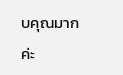บคุณมากค่ะ